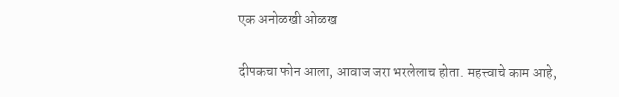एक अनोळखी ओळख

दीपकचा फोन आला, आवाज जरा भरलेलाच होता. महत्त्वाचे काम आहे,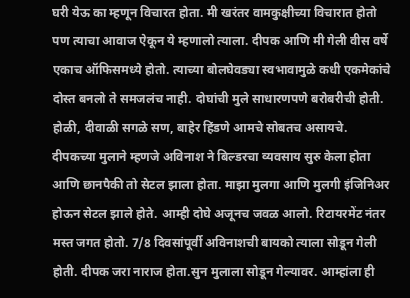घरी येऊ का म्हणून विचारत होता. मी खरंतर वामकुक्षीच्या विचारात होतो पण त्याचा आवाज ऐकून ये म्हणालो त्याला. दीपक आणि मी गेली वीस वर्षे एकाच ऑफिसमध्ये होतो. त्याच्या बोलघेवड्या स्वभावामुळे कधी एकमेकांचे दोस्त बनलो ते समजलंच नाही. दोघांची मुले साधारणपणे बरोबरीची होती. होळी, दीवाळी सगळे सण, बाहेर हिंडणे आमचे सोबतच असायचे. दीपकच्या मुलाने म्हणजे अविनाश ने बिल्डरचा व्यवसाय सुरु केला होता आणि छानपैकी तो सेटल झाला होता. माझा मुलगा आणि मुलगी इंजिनिअर होऊन सेटल झाले होते. आम्ही दोघे अजूनच जवळ आलो. रिटायरमेंट नंतर मस्त जगत होतो. 7/8 दिवसांपूर्वी अविनाशची बायको त्याला सोडून गेली होती. दीपक जरा नाराज होता.सुन मुलाला सोडून गेल्यावर. आम्हांला ही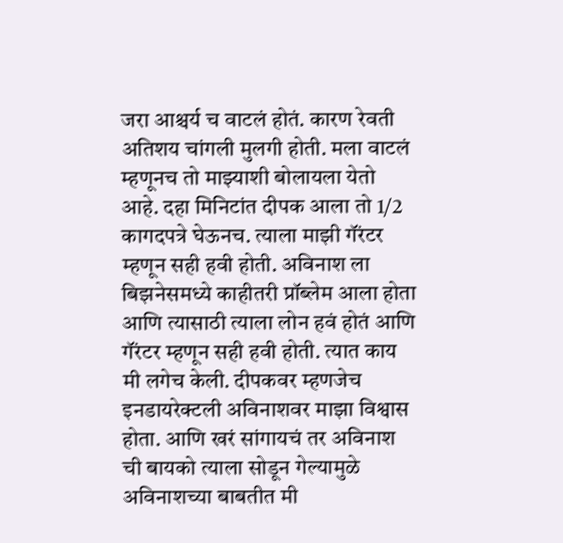जरा आश्चर्य च वाटलं होतं. कारण रेवती अतिशय चांगली मुलगी होती. मला वाटलं म्हणूनच तो माझ्याशी बोलायला येतो आहे. दहा मिनिटांत दीपक आला तो 1/2 कागदपत्रे घेऊनच. त्याला माझी गॅंरटर म्हणून सही हवी होती. अविनाश ला बिझनेसमध्ये काहीतरी प्रॉब्लेम आला होता आणि त्यासाठी त्याला लोन हवं होतं आणि गॅंरटर म्हणून सही हवी होती. त्यात काय मी लगेच केली. दीपकवर म्हणजेच इनडायरेक्टली अविनाशवर माझा विश्वास होता. आणि खरं सांगायचं तर अविनाश ची बायको त्याला सोडून गेल्यामुळे अविनाशच्या बाबतीत मी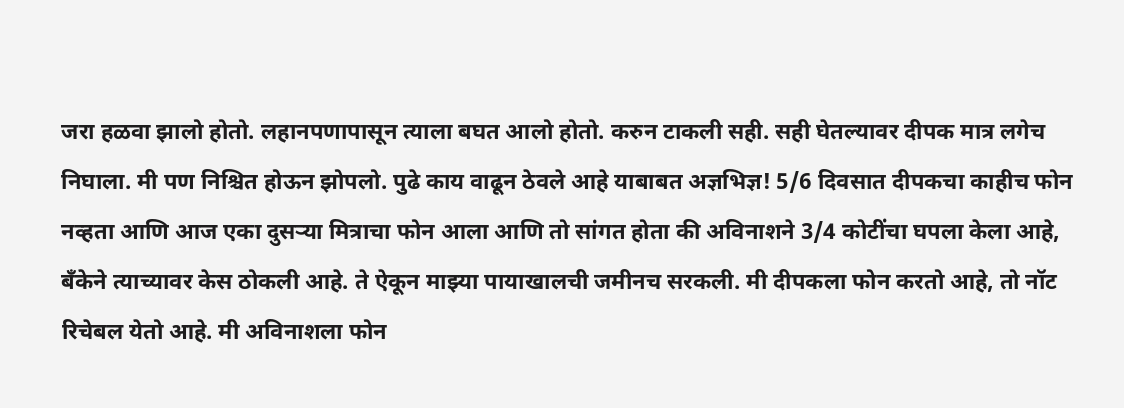जरा हळवा झालो होतो. लहानपणापासून त्याला बघत आलो होतो. करुन टाकली सही. सही घेतल्यावर दीपक मात्र लगेच निघाला. मी पण निश्चित होऊन झोपलो. पुढे काय वाढून ठेवले आहे याबाबत अज्ञभिज्ञ! 5/6 दिवसात दीपकचा काहीच फोन नव्हता आणि आज एका दुसर्‍या मित्राचा फोन आला आणि तो सांगत होता की अविनाशने 3/4 कोटींचा घपला केला आहे, बॅंकेने त्याच्यावर केस ठोकली आहे. ते ऐकून माझ्या पायाखालची जमीनच सरकली. मी दीपकला फोन करतो आहे, तो नॉट रिचेबल येतो आहे. मी अविनाशला फोन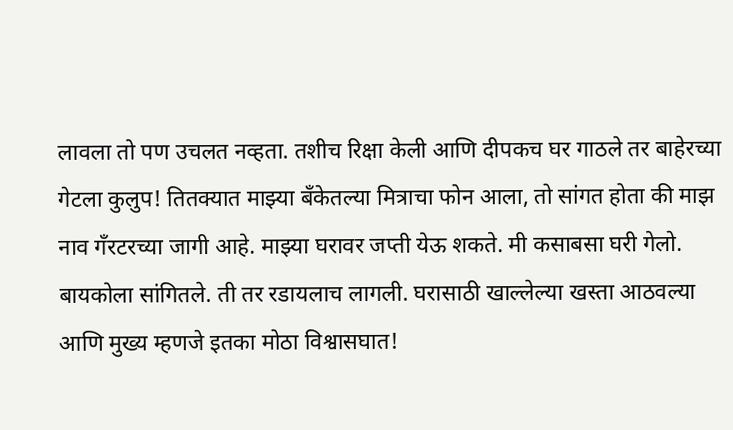लावला तो पण उचलत नव्हता. तशीच रिक्षा केली आणि दीपकच घर गाठले तर बाहेरच्या गेटला कुलुप! तितक्यात माझ्या बॅंकेतल्या मित्राचा फोन आला, तो सांगत होता की माझ नाव गॅंरटरच्या जागी आहे. माझ्या घरावर जप्ती येऊ शकते. मी कसाबसा घरी गेलो. बायकोला सांगितले. ती तर रडायलाच लागली. घरासाठी खाल्लेल्या खस्ता आठवल्या आणि मुख्य म्हणजे इतका मोठा विश्वासघात!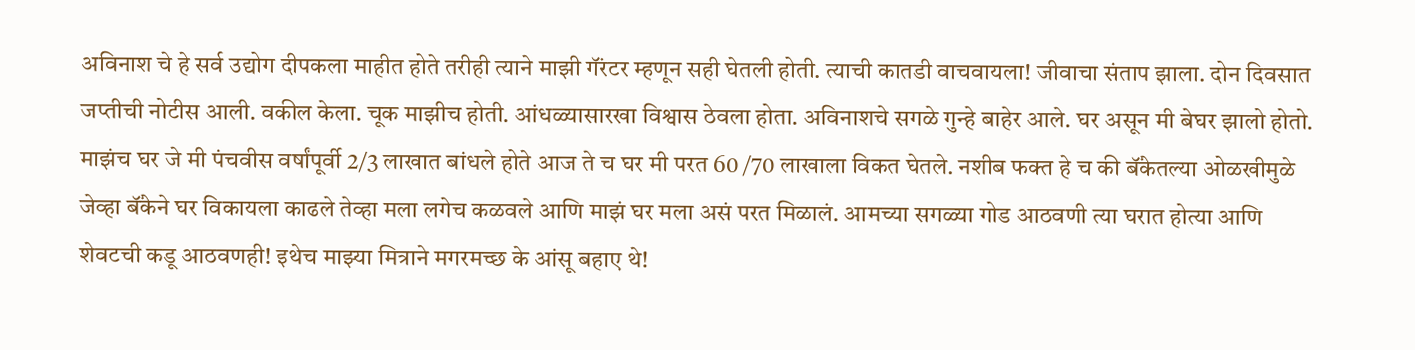अविनाश चे हे सर्व उद्योग दीपकला माहीत होते तरीही त्याने माझी गॅंरटर म्हणून सही घेतली होती. त्याची कातडी वाचवायला! जीवाचा संताप झाला. दोन दिवसात जप्तीची नोटीस आली. वकील केला. चूक माझीच होती. आंधळ्यासारखा विश्वास ठेवला होता. अविनाशचे सगळे गुन्हे बाहेर आले. घर असून मी बेघर झालो होतो. माझंच घर जे मी पंचवीस वर्षांपूर्वी 2/3 लाखात बांधले होते आज ते च घर मी परत 60 /70 लाखाला विकत घेतले. नशीब फक्त हे च की बॅंकेतल्या ओळखीमुळे जेव्हा बॅंकेने घर विकायला काढले तेव्हा मला लगेच कळवले आणि माझं घर मला असं परत मिळालं. आमच्या सगळ्या गोड आठवणी त्या घरात होत्या आणि शेवटची कडू आठवणही! इथेच माझ्या मित्राने मगरमच्छ के आंसू बहाए थे!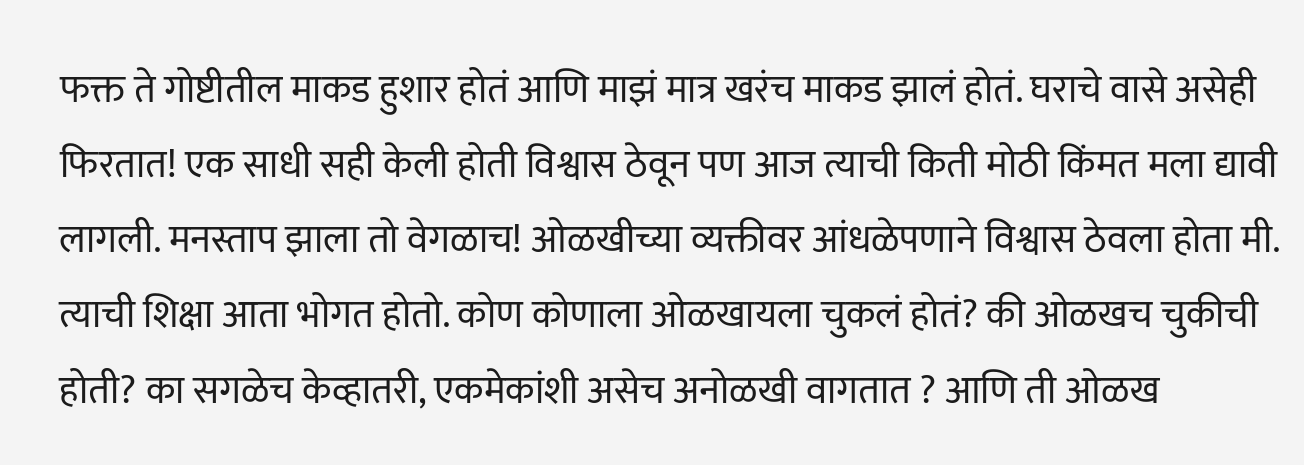फक्त ते गोष्टीतील माकड हुशार होतं आणि माझं मात्र खरंच माकड झालं होतं. घराचे वासे असेही फिरतात! एक साधी सही केली होती विश्वास ठेवून पण आज त्याची किती मोठी किंमत मला द्यावी लागली. मनस्ताप झाला तो वेगळाच! ओळखीच्या व्यक्तीवर आंधळेपणाने विश्वास ठेवला होता मी. त्याची शिक्षा आता भोगत होतो. कोण कोणाला ओळखायला चुकलं होतं? की ओळखच चुकीची होती? का सगळेच केव्हातरी, एकमेकांशी असेच अनोळखी वागतात ? आणि ती ओळख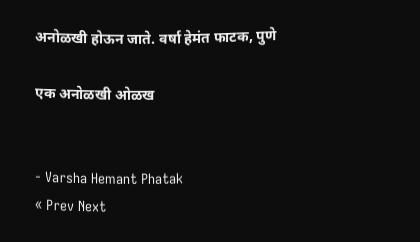अनोळखी होऊन जाते. वर्षा हेमंत फाटक, पुणे

एक अनोळखी ओळख


- Varsha Hemant Phatak
« Prev Next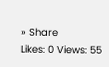» Share
Likes: 0 Views: 55